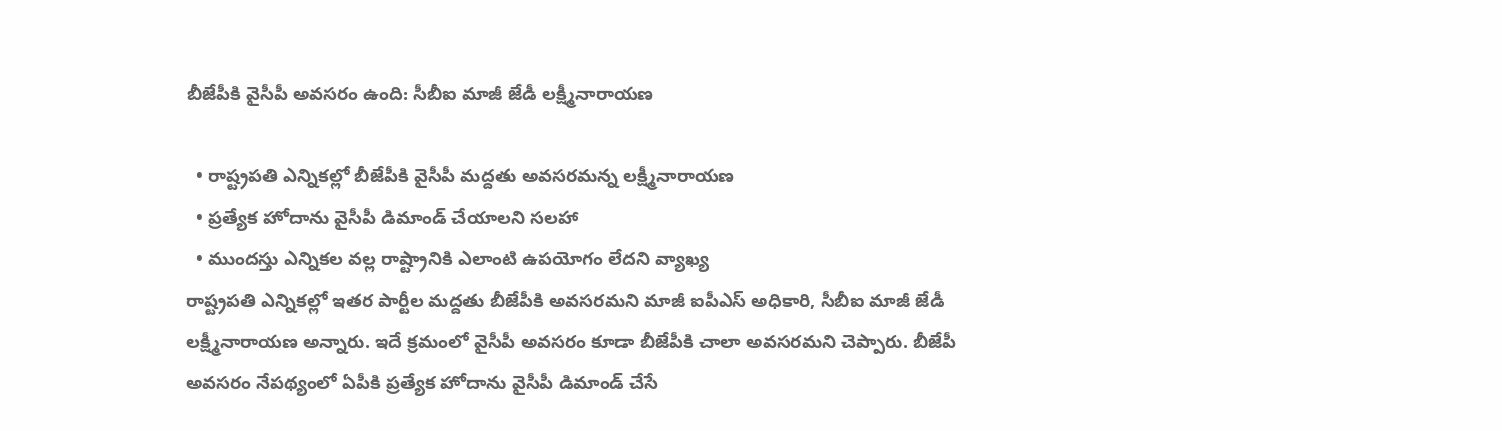బీజేపీకి వైసీపీ అవసరం ఉంది: సీబీఐ మాజీ జేడీ లక్ష్మీనారాయణ

  • రాష్ట్రపతి ఎన్నికల్లో బీజేపీకి వైసీపీ మద్దతు అవసరమన్న లక్ష్మీనారాయణ
  • ప్రత్యేక హోదాను వైసీపీ డిమాండ్ చేయాలని సలహా
  • ముందస్తు ఎన్నికల వల్ల రాష్ట్రానికి ఎలాంటి ఉపయోగం లేదని వ్యాఖ్య
రాష్ట్రపతి ఎన్నికల్లో ఇతర పార్టీల మద్దతు బీజేపీకి అవసరమని మాజీ ఐపీఎస్ అధికారి, సీబీఐ మాజీ జేడీ లక్ష్మీనారాయణ అన్నారు. ఇదే క్రమంలో వైసీపీ అవసరం కూడా బీజేపీకి చాలా అవసరమని చెప్పారు. బీజేపీ అవసరం నేపథ్యంలో ఏపీకి ప్రత్యేక హోదాను వైసీపీ డిమాండ్ చేసే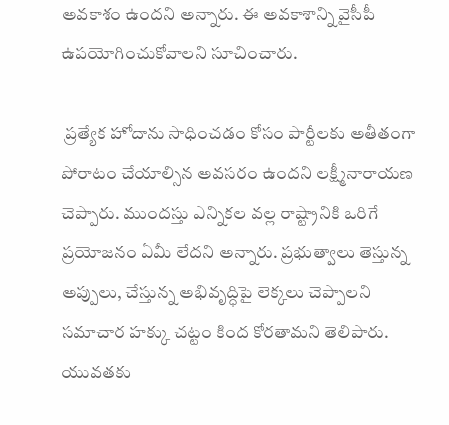అవకాశం ఉందని అన్నారు. ఈ అవకాశాన్ని వైసీపీ ఉపయోగించుకోవాలని సూచించారు.

 ప్రత్యేక హోదాను సాధించడం కోసం పార్టీలకు అతీతంగా పోరాటం చేయాల్సిన అవసరం ఉందని లక్ష్మీనారాయణ చెప్పారు. ముందస్తు ఎన్నికల వల్ల రాష్ట్రానికి ఒరిగే ప్రయోజనం ఏమీ లేదని అన్నారు. ప్రభుత్వాలు తెస్తున్న అప్పులు, చేస్తున్న అభివృద్ధిపై లెక్కలు చెప్పాలని సమాచార హక్కు చట్టం కింద కోరతామని తెలిపారు. యువతకు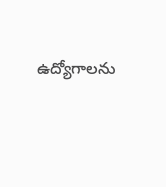ఉద్యోగాలను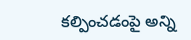కల్పించడంపై అన్ని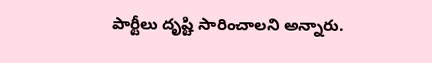పార్టీలు దృష్టి సారించాలని అన్నారు.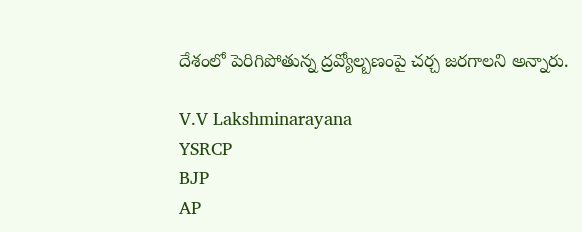దేశంలో పెరిగిపోతున్న ద్రవ్యోల్బణంపై చర్చ జరగాలని అన్నారు.

V.V Lakshminarayana
YSRCP
BJP
AP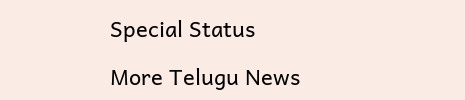Special Status

More Telugu News